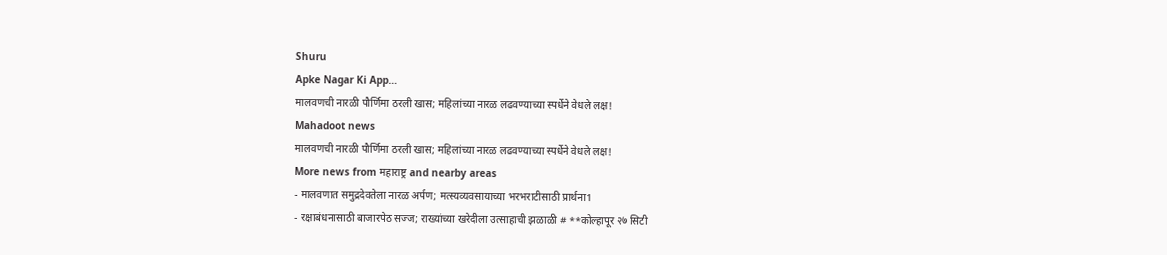Shuru
Apke Nagar Ki App…
मालवणची नारळी पौर्णिमा ठरली खास; महिलांच्या नारळ लढवण्याच्या स्पर्धेने वेधले लक्ष!
Mahadoot news
मालवणची नारळी पौर्णिमा ठरली खास; महिलांच्या नारळ लढवण्याच्या स्पर्धेने वेधले लक्ष!
More news from महाराष्ट्र and nearby areas
- मालवणात समुद्रदेवतेला नारळ अर्पण; मत्स्यव्यवसायाच्या भरभराटीसाठी प्रार्थना1
- रक्षाबंधनासाठी बाजारपेठ सज्ज; राख्यांच्या खरेदीला उत्साहाची झळाळी # **कोल्हापूर २७ सिटी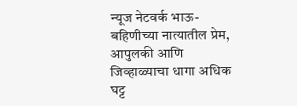न्यूज नेटवर्क भाऊ-बहिणीच्या नात्यातील प्रेम, आपुलकी आणि जिव्हाळ्याचा धागा अधिक घट्ट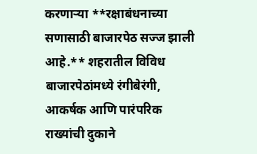करणाऱ्या **रक्षाबंधनाच्या सणासाठी बाजारपेठ सज्ज झाली आहे.** शहरातील विविध बाजारपेठांमध्ये रंगीबेरंगी, आकर्षक आणि पारंपरिक राख्यांची दुकाने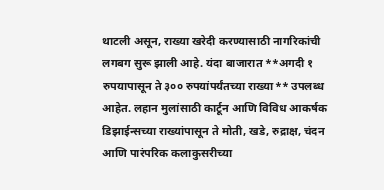थाटली असून, राख्या खरेदी करण्यासाठी नागरिकांची लगबग सुरू झाली आहे. यंदा बाजारात **अगदी १ रुपयापासून ते ३०० रुपयांपर्यंतच्या राख्या** उपलब्ध आहेत. लहान मुलांसाठी कार्टून आणि विविध आकर्षक डिझाईन्सच्या राख्यांपासून ते मोती, खडे, रुद्राक्ष, चंदन आणि पारंपरिक कलाकुसरीच्या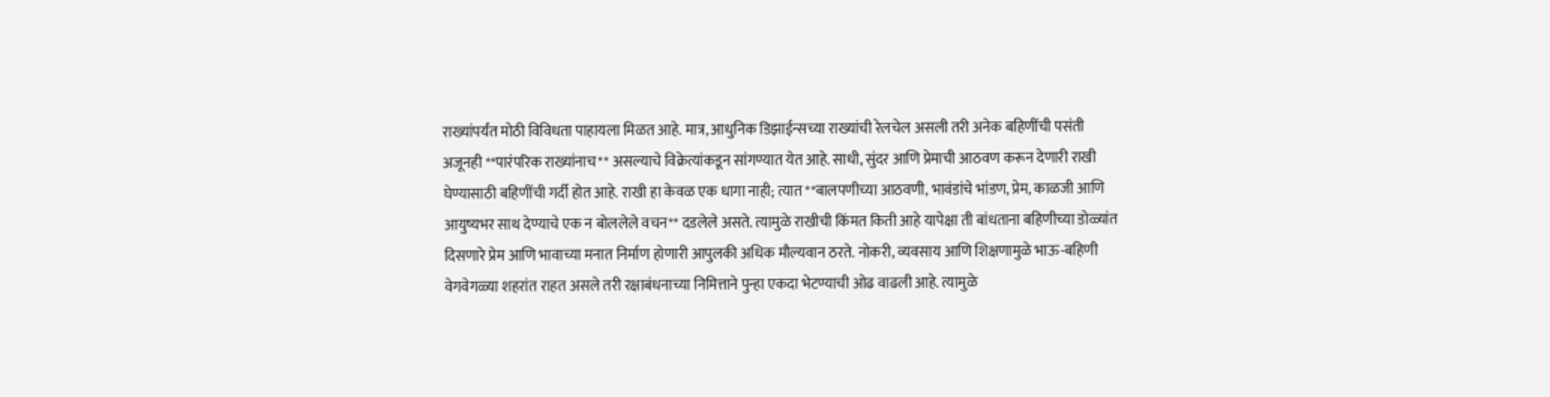राख्यांपर्यंत मोठी विविधता पाहायला मिळत आहे. मात्र, आधुनिक डिझाईन्सच्या राख्यांची रेलचेल असली तरी अनेक बहिणींची पसंती अजूनही **पारंपरिक राख्यांनाच** असल्याचे विक्रेत्यांकडून सांगण्यात येत आहे. साधी, सुंदर आणि प्रेमाची आठवण करून देणारी राखी घेण्यासाठी बहिणींची गर्दी होत आहे. राखी हा केवळ एक धागा नाही; त्यात **बालपणीच्या आठवणी, भावंडांचे भांडण, प्रेम, काळजी आणि आयुष्यभर साथ देण्याचे एक न बोललेले वचन** दडलेले असते. त्यामुळे राखीची किंमत किती आहे यापेक्षा ती बांधताना बहिणीच्या डोळ्यांत दिसणारे प्रेम आणि भावाच्या मनात निर्माण होणारी आपुलकी अधिक मौल्यवान ठरते. नोकरी, व्यवसाय आणि शिक्षणामुळे भाऊ-बहिणी वेगवेगळ्या शहरांत राहत असले तरी रक्षाबंधनाच्या निमित्ताने पुन्हा एकदा भेटण्याची ओढ वाढली आहे. त्यामुळे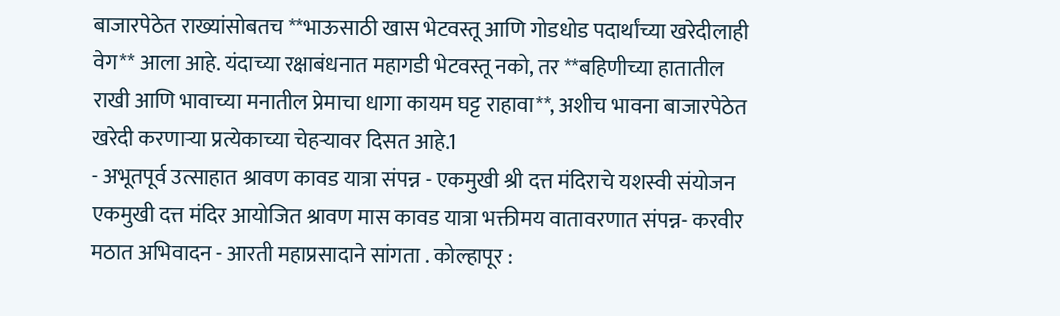बाजारपेठेत राख्यांसोबतच **भाऊसाठी खास भेटवस्तू आणि गोडधोड पदार्थांच्या खरेदीलाही वेग** आला आहे. यंदाच्या रक्षाबंधनात महागडी भेटवस्तू नको, तर **बहिणीच्या हातातील राखी आणि भावाच्या मनातील प्रेमाचा धागा कायम घट्ट राहावा**, अशीच भावना बाजारपेठेत खरेदी करणाऱ्या प्रत्येकाच्या चेहऱ्यावर दिसत आहे.1
- अभूतपूर्व उत्साहात श्रावण कावड यात्रा संपन्न - एकमुखी श्री दत्त मंदिराचे यशस्वी संयोजन एकमुखी दत्त मंदिर आयोजित श्रावण मास कावड यात्रा भक्तीमय वातावरणात संपन्न- करवीर मठात अभिवादन - आरती महाप्रसादाने सांगता . कोल्हापूर :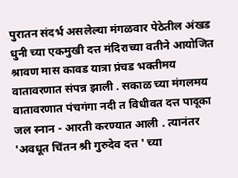पुरातन संदर्भ असलेल्या मंगळवार पेठेतील अंखड धुनी च्या एकमुखी दत्त मंदिराच्या वतीने आयोजित श्रावण मास कावड यात्रा प्रंचड भक्तीमय वातावरणात संपन्न झाली . सकाळ च्या मंगलमय वातावरणात पंचगंगा नदी त विधीवत दत्त पादूका जल स्नान - आरती करण्यात आली . त्यानंतर 'अवधूत चिंतन श्री गुरुदेव दत्त ' च्या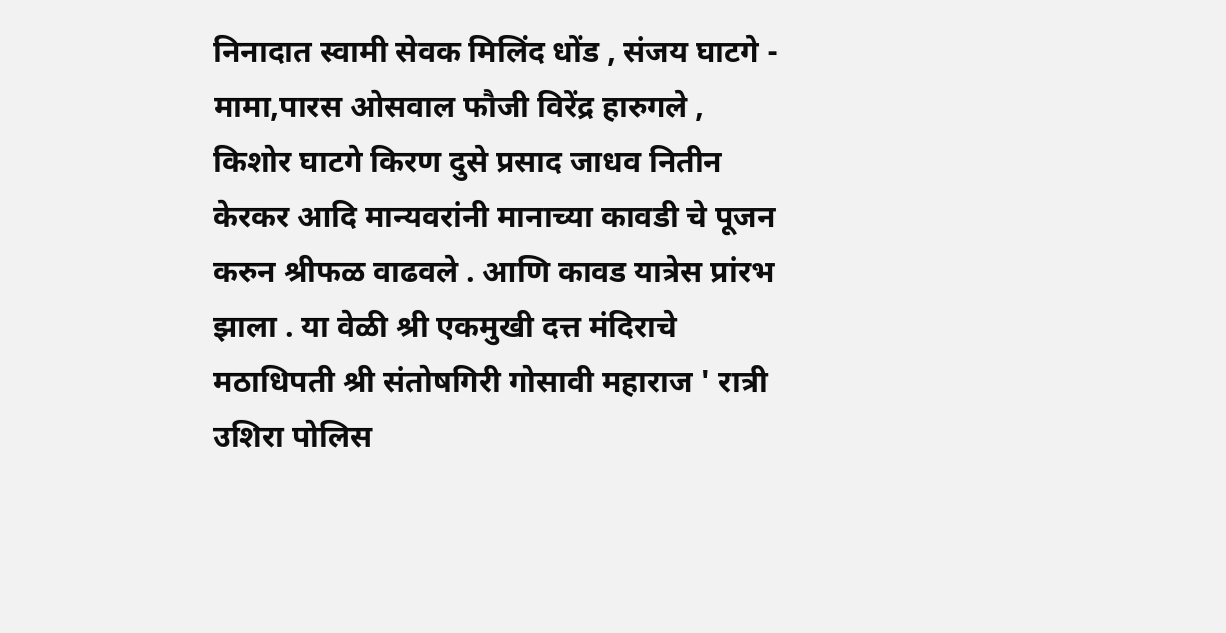निनादात स्वामी सेवक मिलिंद धोंड , संजय घाटगे - मामा,पारस ओसवाल फौजी विरेंद्र हारुगले , किशोर घाटगे किरण दुसे प्रसाद जाधव नितीन केरकर आदि मान्यवरांनी मानाच्या कावडी चे पूजन करुन श्रीफळ वाढवले . आणि कावड यात्रेस प्रांरभ झाला . या वेळी श्री एकमुखी दत्त मंदिराचे मठाधिपती श्री संतोषगिरी गोसावी महाराज ' रात्री उशिरा पोलिस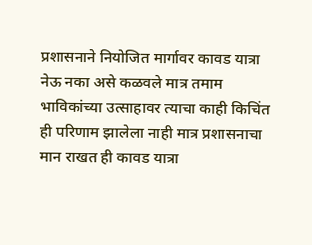प्रशासनाने नियोजित मार्गावर कावड यात्रा नेऊ नका असे कळवले मात्र तमाम भाविकांच्या उत्साहावर त्याचा काही किचिंत ही परिणाम झालेला नाही मात्र प्रशासनाचा मान राखत ही कावड यात्रा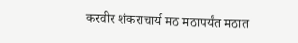करवीर शंकराचार्य मठ मठापर्यंत मठात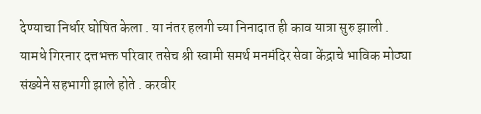देण्याचा निर्धार घोषित केला . या नंतर हलगी च्या निनादात ही काव यात्रा सुरु झाली . यामधे गिरनार दत्तभक्त परिवार तसेच श्री स्वामी समर्थ मनमंदिर सेवा केंद्राचे भाविक मोठ्या संख्येने सहभागी झाले होते . करवीर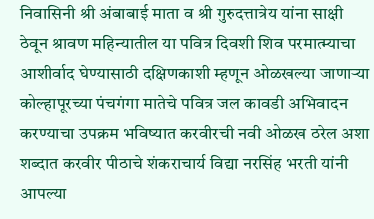निवासिनी श्री अंबाबाई माता व श्री गुरुदत्तात्रेय यांना साक्षी ठेवून श्रावण महिन्यातील या पवित्र दिवशी शिव परमात्म्याचा आशीर्वाद घेण्यासाठी दक्षिणकाशी म्हणून ओळखल्या जाणाऱ्या कोल्हापूरच्या पंचगंगा मातेचे पवित्र जल कावडी अभिवादन करण्याचा उपक्रम भविष्यात करवीरची नवी ओळख ठरेल अशा शब्दात करवीर पीठाचे शंकराचार्य विद्या नरसिंह भरती यांनी आपल्या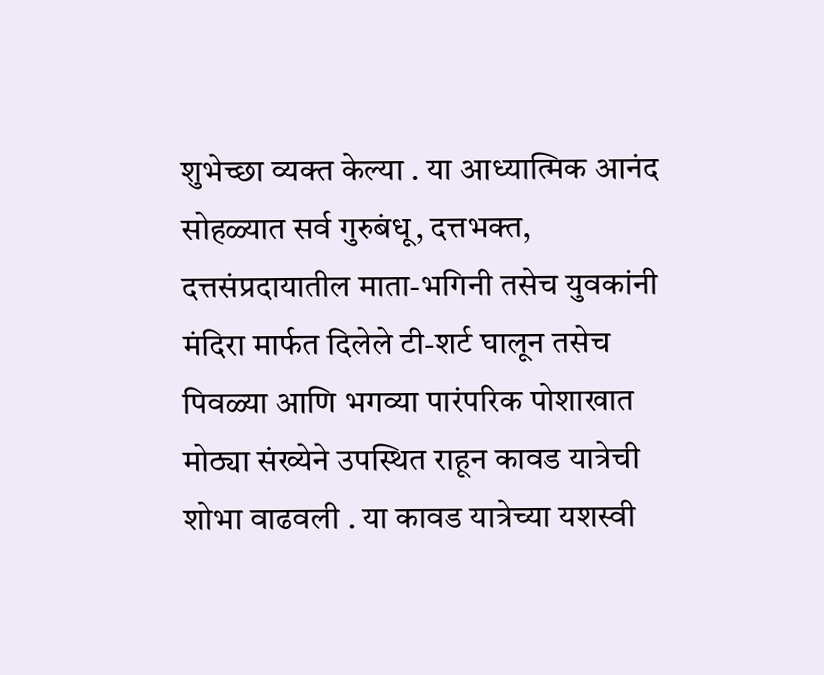शुभेच्छा व्यक्त केल्या . या आध्यात्मिक आनंद सोहळ्यात सर्व गुरुबंधू, दत्तभक्त, दत्तसंप्रदायातील माता-भगिनी तसेच युवकांनी मंदिरा मार्फत दिलेले टी-शर्ट घालून तसेच पिवळ्या आणि भगव्या पारंपरिक पोशाखात मोठ्या संख्येने उपस्थित राहून कावड यात्रेची शोभा वाढवली . या कावड यात्रेच्या यशस्वी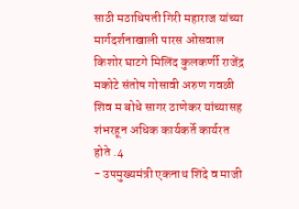साठी मठाधिपती गिरी महाराज यांच्या मार्गदर्शनाखाली पारस ओसवाल किशोर घाटगे मिलिंद कुलकर्णी राजेंद्र मकोटे संतोष गोसावी अरुण गवळी शिव म बोधे सागर ठाणेकर यांच्यासह शंभरहून अधिक कार्यकर्ते कार्यरत होते .4
- उपमुख्यमंत्री एकनाथ शिंदे व माजी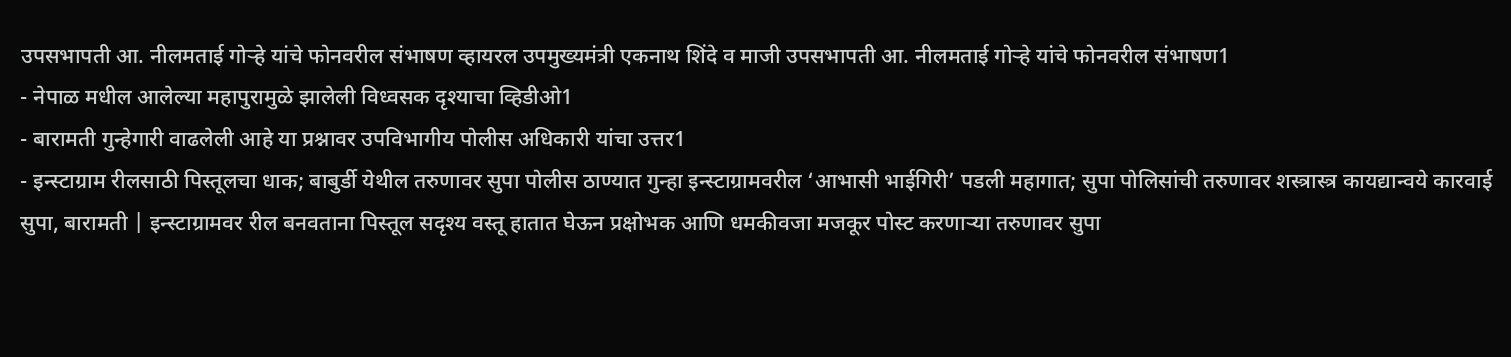उपसभापती आ. नीलमताई गोऱ्हे यांचे फोनवरील संभाषण व्हायरल उपमुख्यमंत्री एकनाथ शिंदे व माजी उपसभापती आ. नीलमताई गोऱ्हे यांचे फोनवरील संभाषण1
- नेपाळ मधील आलेल्या महापुरामुळे झालेली विध्वसक दृश्याचा व्हिडीओ1
- बारामती गुन्हेगारी वाढलेली आहे या प्रश्नावर उपविभागीय पोलीस अधिकारी यांचा उत्तर1
- इन्स्टाग्राम रीलसाठी पिस्तूलचा धाक; बाबुर्डी येथील तरुणावर सुपा पोलीस ठाण्यात गुन्हा इन्स्टाग्रामवरील ‘आभासी भाईगिरी’ पडली महागात; सुपा पोलिसांची तरुणावर शस्त्रास्त्र कायद्यान्वये कारवाई सुपा, बारामती | इन्स्टाग्रामवर रील बनवताना पिस्तूल सदृश्य वस्तू हातात घेऊन प्रक्षोभक आणि धमकीवजा मजकूर पोस्ट करणाऱ्या तरुणावर सुपा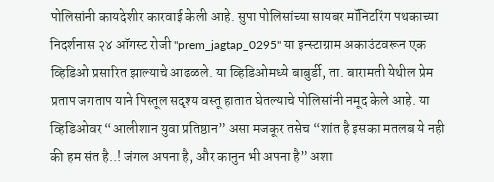पोलिसांनी कायदेशीर कारवाई केली आहे. सुपा पोलिसांच्या सायबर मॉनिटरिंग पथकाच्या निदर्शनास २४ ऑगस्ट रोजी "prem_jagtap_0295" या इन्स्टाग्राम अकाउंटवरून एक व्हिडिओ प्रसारित झाल्याचे आढळले. या व्हिडिओमध्ये बाबुर्डी, ता. बारामती येथील प्रेम प्रताप जगताप याने पिस्तूल सदृश्य वस्तू हातात घेतल्याचे पोलिसांनी नमूद केले आहे. या व्हिडिओवर “आलीशान युवा प्रतिष्ठान” असा मजकूर तसेच “शांत है इसका मतलब ये नही की हम संत है..! जंगल अपना है, और कानुन भी अपना है” अशा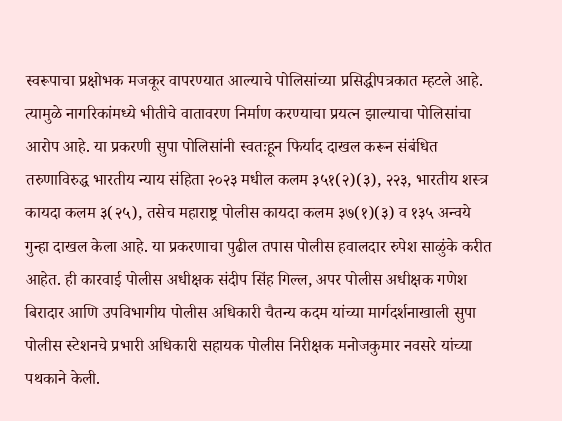स्वरूपाचा प्रक्षोभक मजकूर वापरण्यात आल्याचे पोलिसांच्या प्रसिद्धीपत्रकात म्हटले आहे. त्यामुळे नागरिकांमध्ये भीतीचे वातावरण निर्माण करण्याचा प्रयत्न झाल्याचा पोलिसांचा आरोप आहे. या प्रकरणी सुपा पोलिसांनी स्वतःहून फिर्याद दाखल करून संबंधित तरुणाविरुद्ध भारतीय न्याय संहिता २०२३ मधील कलम ३५१(२)(३), २२३, भारतीय शस्त्र कायदा कलम ३(२५), तसेच महाराष्ट्र पोलीस कायदा कलम ३७(१)(३) व १३५ अन्वये गुन्हा दाखल केला आहे. या प्रकरणाचा पुढील तपास पोलीस हवालदार रुपेश साळुंके करीत आहेत. ही कारवाई पोलीस अधीक्षक संदीप सिंह गिल्ल, अपर पोलीस अधीक्षक गणेश बिरादार आणि उपविभागीय पोलीस अधिकारी चैतन्य कदम यांच्या मार्गदर्शनाखाली सुपा पोलीस स्टेशनचे प्रभारी अधिकारी सहायक पोलीस निरीक्षक मनोजकुमार नवसरे यांच्या पथकाने केली.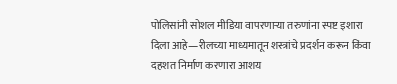पोलिसांनी सोशल मीडिया वापरणाऱ्या तरुणांना स्पष्ट इशारा दिला आहे—रीलच्या माध्यमातून शस्त्रांचे प्रदर्शन करून किंवा दहशत निर्माण करणारा आशय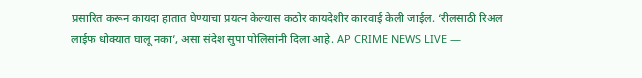प्रसारित करून कायदा हातात घेण्याचा प्रयत्न केल्यास कठोर कायदेशीर कारवाई केली जाईल. ‘रीलसाठी रिअल लाईफ धोक्यात घालू नका’, असा संदेश सुपा पोलिसांनी दिला आहे. AP CRIME NEWS LIVE —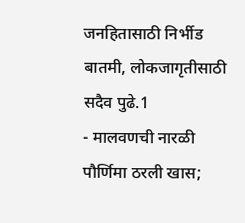जनहितासाठी निर्भीड बातमी, लोकजागृतीसाठी सदैव पुढे.1
- मालवणची नारळी पौर्णिमा ठरली खास;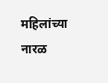महिलांच्या नारळ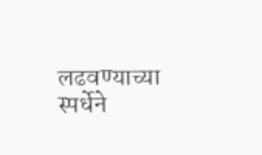लढवण्याच्या स्पर्धेने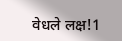वेधले लक्ष!1